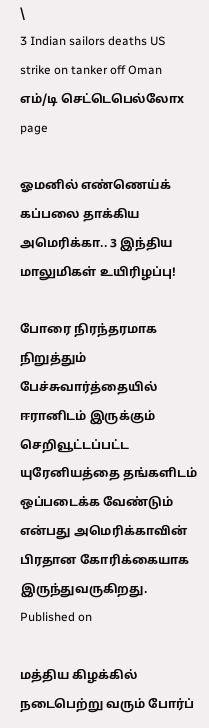\
3 Indian sailors deaths US strike on tanker off Oman
எம்/டி செட்டெபெல்லோx page

ஓமனில் எண்ணெய்க் கப்பலை தாக்கிய அமெரிக்கா.. 3 இந்திய மாலுமிகள் உயிரிழப்பு!

போரை நிரந்தரமாக நிறுத்தும் பேச்சுவார்த்தையில் ஈரானிடம் இருக்கும் செறிவூட்டப்பட்ட யுரேனியத்தை தங்களிடம் ஒப்படைக்க வேண்டும் என்பது அமெரிக்காவின் பிரதான கோரிக்கையாக இருந்துவருகிறது.
Published on

மத்திய கிழக்கில் நடைபெற்று வரும் போர்ப்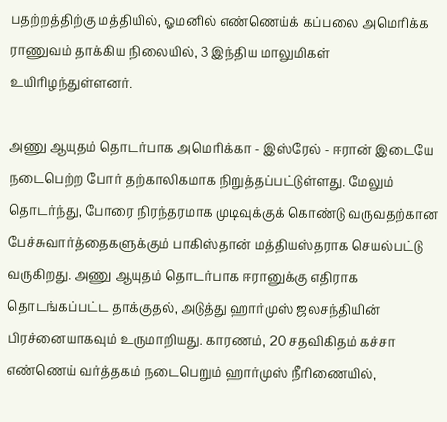பதற்றத்திற்கு மத்தியில், ஓமனில் எண்ணெய்க் கப்பலை அமெரிக்க ராணுவம் தாக்கிய நிலையில், 3 இந்திய மாலுமிகள் உயிரிழந்துள்ளனர்.

அணு ஆயுதம் தொடர்பாக அமெரிக்கா - இஸ்ரேல் - ஈரான் இடையே நடைபெற்ற போர் தற்காலிகமாக நிறுத்தப்பட்டுள்ளது. மேலும் தொடர்ந்து, போரை நிரந்தரமாக முடிவுக்குக் கொண்டு வருவதற்கான பேச்சுவார்த்தைகளுக்கும் பாகிஸ்தான் மத்தியஸ்தராக செயல்பட்டு வருகிறது. அணு ஆயுதம் தொடர்பாக ஈரானுக்கு எதிராக தொடங்கப்பட்ட தாக்குதல், அடுத்து ஹார்முஸ் ஜலசந்தியின் பிரச்னையாகவும் உருமாறியது. காரணம், 20 சதவிகிதம் கச்சா எண்ணெய் வர்த்தகம் நடைபெறும் ஹார்முஸ் நீரிணையில்,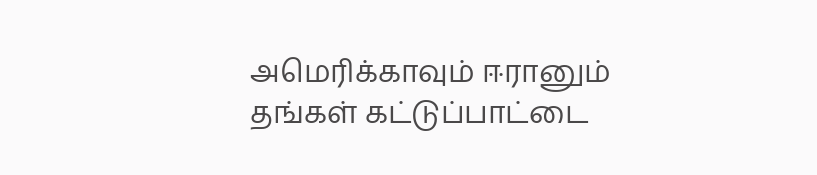அமெரிக்காவும் ஈரானும் தங்கள் கட்டுப்பாட்டை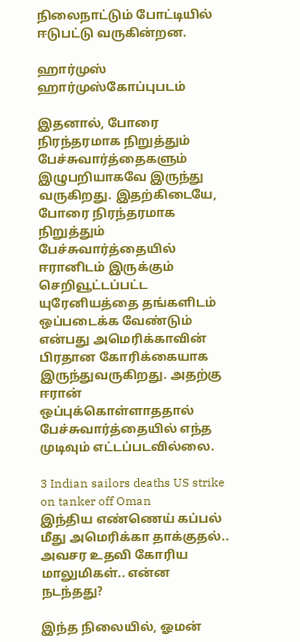நிலைநாட்டும் போட்டியில் ஈடுபட்டு வருகின்றன.

ஹார்முஸ்
ஹார்முஸ்கோப்புபடம்

இதனால், போரை நிரந்தரமாக நிறுத்தும் பேச்சுவார்த்தைகளும் இழுபறியாகவே இருந்து வருகிறது. இதற்கிடையே, போரை நிரந்தரமாக நிறுத்தும் பேச்சுவார்த்தையில் ஈரானிடம் இருக்கும் செறிவூட்டப்பட்ட யுரேனியத்தை தங்களிடம் ஒப்படைக்க வேண்டும் என்பது அமெரிக்காவின் பிரதான கோரிக்கையாக இருந்துவருகிறது. அதற்கு ஈரான் ஒப்புக்கொள்ளாததால் பேச்சுவார்த்தையில் எந்த முடிவும் எட்டப்படவில்லை.

3 Indian sailors deaths US strike on tanker off Oman
இந்திய எண்ணெய் கப்பல் மீது அமெரிக்கா தாக்குதல்.. அவசர உதவி கோரிய மாலுமிகள்.. என்ன நடந்தது?

இந்த நிலையில், ஓமன்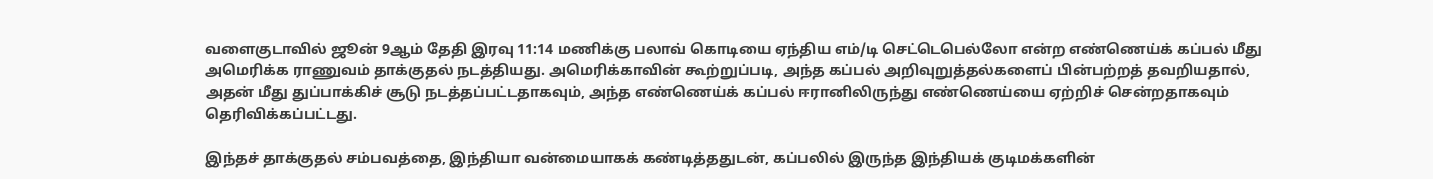வளைகுடாவில் ஜூன் 9ஆம் தேதி இரவு 11:14 மணிக்கு பலாவ் கொடியை ஏந்திய எம்/டி செட்டெபெல்லோ என்ற எண்ணெய்க் கப்பல் மீது அமெரிக்க ராணுவம் தாக்குதல் நடத்தியது. அமெரிக்காவின் கூற்றுப்படி, அந்த கப்பல் அறிவுறுத்தல்களைப் பின்பற்றத் தவறியதால், அதன் மீது துப்பாக்கிச் சூடு நடத்தப்பட்டதாகவும், அந்த எண்ணெய்க் கப்பல் ஈரானிலிருந்து எண்ணெய்யை ஏற்றிச் சென்றதாகவும் தெரிவிக்கப்பட்டது.

இந்தச் தாக்குதல் சம்பவத்தை, இந்தியா வன்மையாகக் கண்டித்ததுடன், கப்பலில் இருந்த இந்தியக் குடிமக்களின்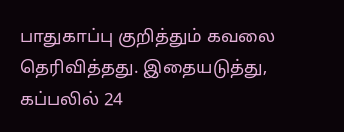பாதுகாப்பு குறித்தும் கவலை தெரிவித்தது. இதையடுத்து, கப்பலில் 24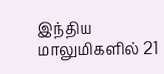இந்திய மாலுமிகளில் 21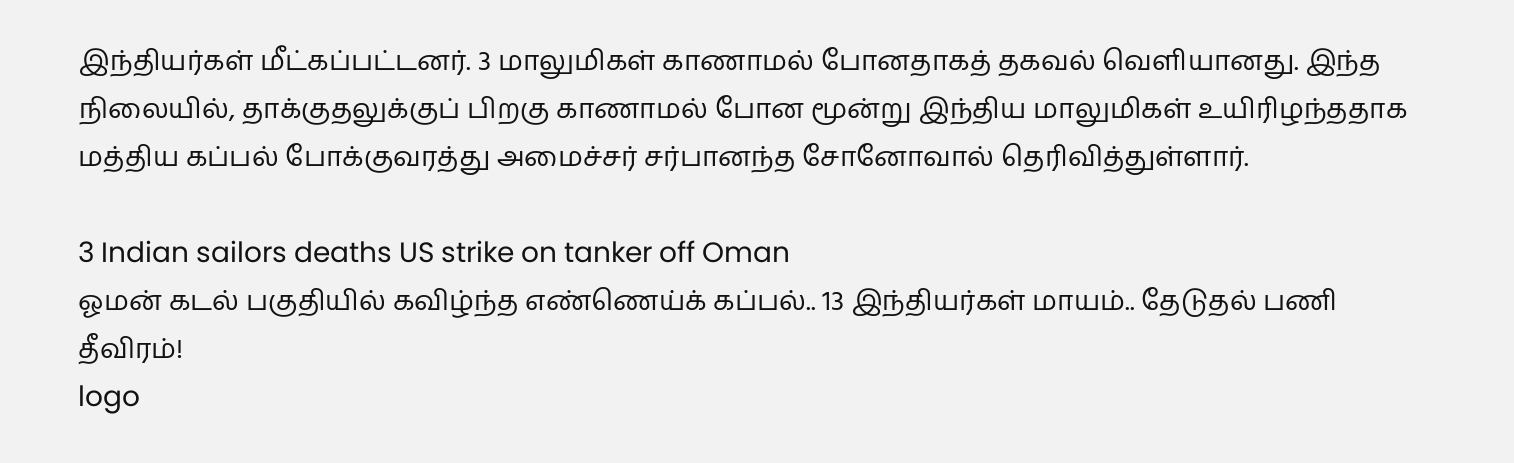இந்தியர்கள் மீட்கப்பட்டனர். 3 மாலுமிகள் காணாமல் போனதாகத் தகவல் வெளியானது. இந்த நிலையில், தாக்குதலுக்குப் பிறகு காணாமல் போன மூன்று இந்திய மாலுமிகள் உயிரிழந்ததாக மத்திய கப்பல் போக்குவரத்து அமைச்சர் சர்பானந்த சோனோவால் தெரிவித்துள்ளார்.

3 Indian sailors deaths US strike on tanker off Oman
ஓமன் கடல் பகுதியில் கவிழ்ந்த எண்ணெய்க் கப்பல்.. 13 இந்தியர்கள் மாயம்.. தேடுதல் பணி தீவிரம்!
logo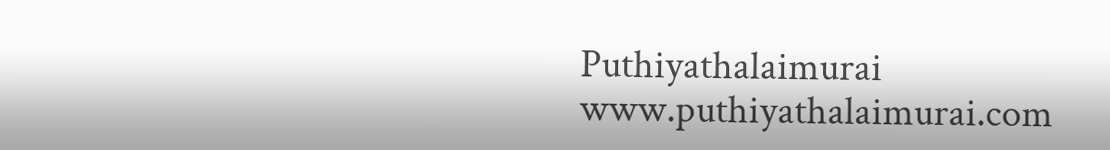Puthiyathalaimurai
www.puthiyathalaimurai.com